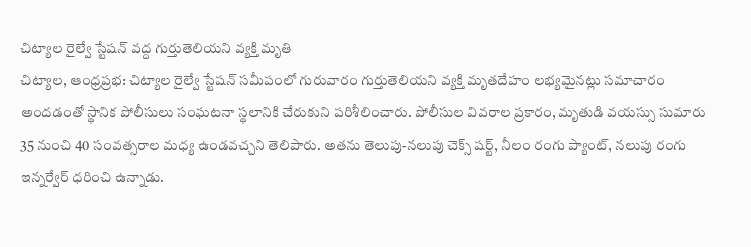చిట్యాల రైల్వే స్టేషన్ వద్ద గుర్తుతెలియని వ్యక్తి మృతి
చిట్యాల, ఆంధ్రప్రభ: చిట్యాల రైల్వే స్టేషన్ సమీపంలో గురువారం గుర్తుతెలియని వ్యక్తి మృతదేహం లభ్యమైనట్లు సమాచారం అందడంతో స్థానిక పోలీసులు సంఘటనా స్థలానికి చేరుకుని పరిశీలించారు. పోలీసుల వివరాల ప్రకారం, మృతుడి వయస్సు సుమారు 35 నుంచి 40 సంవత్సరాల మధ్య ఉండవచ్చని తెలిపారు. అతను తెలుపు-నలుపు చెక్స్ షర్ట్, నీలం రంగు ప్యాంట్, నలుపు రంగు ఇన్నర్వేర్ ధరించి ఉన్నాడు.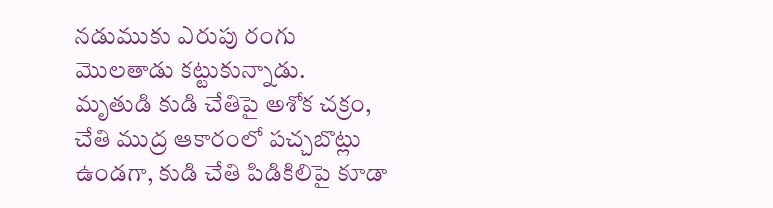నడుముకు ఎరుపు రంగు మొలతాడు కట్టుకున్నాడు.
మృతుడి కుడి చేతిపై అశోక చక్రం, చేతి ముద్ర ఆకారంలో పచ్చబొట్లు ఉండగా, కుడి చేతి పిడికిలిపై కూడా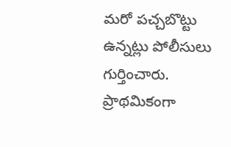మరో పచ్చబొట్టు ఉన్నట్లు పోలీసులు గుర్తించారు. ప్రాథమికంగా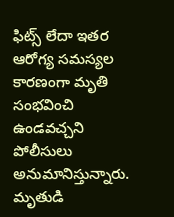ఫిట్స్ లేదా ఇతర ఆరోగ్య సమస్యల కారణంగా మృతి సంభవించి ఉండవచ్చని పోలీసులు అనుమానిస్తున్నారు. మృతుడి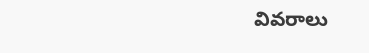వివరాలు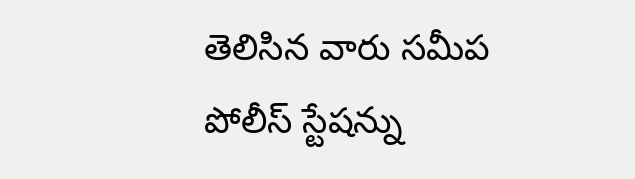తెలిసిన వారు సమీప పోలీస్ స్టేషన్ను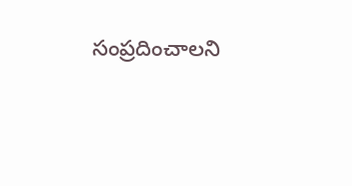సంప్రదించాలని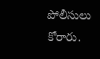పోలీసులు కోరారు.